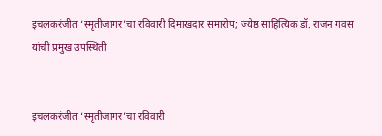इचलकरंजीत ‘स्मृतीजागर’चा रविवारी दिमाखदार समारोप; ज्येष्ठ साहित्यिक डॉ. राजन गवस यांची प्रमुख उपस्थिती


इचलकरंजीत ‘स्मृतीजागर’चा रविवारी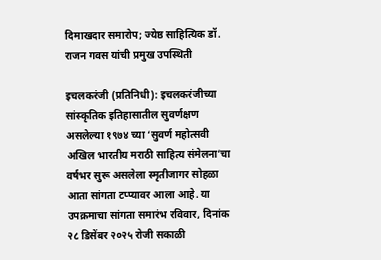दिमाखदार समारोप; ज्येष्ठ साहित्यिक डॉ. राजन गवस यांची प्रमुख उपस्थिती

इचलकरंजी (प्रतिनिधी): इचलकरंजीच्या सांस्कृतिक इतिहासातील सुवर्णक्षण असलेल्या १९७४ च्या ‘सुवर्ण महोत्सवी अखिल भारतीय मराठी साहित्य संमेलना’चा वर्षभर सुरू असलेला स्मृतीजागर सोहळा आता सांगता टप्प्यावर आला आहे. या उपक्रमाचा सांगता समारंभ रविवार, दिनांक २८ डिसेंबर २०२५ रोजी सकाळी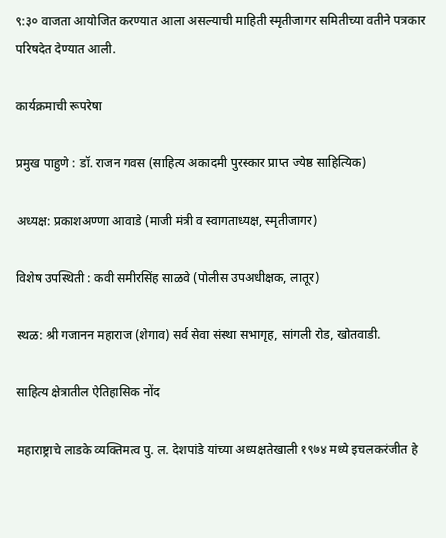९:३० वाजता आयोजित करण्यात आला असल्याची माहिती स्मृतीजागर समितीच्या वतीने पत्रकार परिषदेत देण्यात आली.

कार्यक्रमाची रूपरेषा

प्रमुख पाहुणे : डॉ. राजन गवस (साहित्य अकादमी पुरस्कार प्राप्त ज्येष्ठ साहित्यिक)

अध्यक्ष: प्रकाशअण्णा आवाडे (माजी मंत्री व स्वागताध्यक्ष, स्मृतीजागर)

विशेष उपस्थिती : कवी समीरसिंह साळवे (पोलीस उपअधीक्षक, लातूर)

स्थळ: श्री गजानन महाराज (शेगाव) सर्व सेवा संस्था सभागृह, सांगली रोड, खोतवाडी.

साहित्य क्षेत्रातील ऐतिहासिक नोंद

महाराष्ट्राचे लाडके व्यक्तिमत्व पु. ल. देशपांडे यांच्या अध्यक्षतेखाली १९७४ मध्ये इचलकरंजीत हे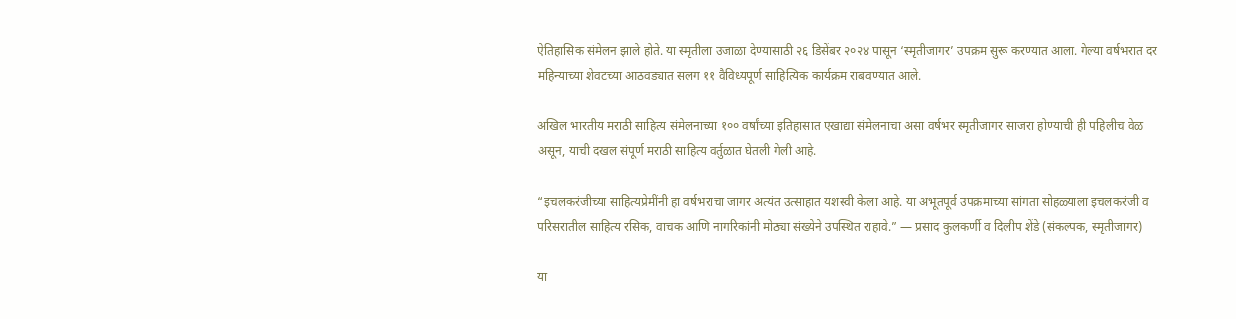ऐतिहासिक संमेलन झाले होते. या स्मृतीला उजाळा देण्यासाठी २६ डिसेंबर २०२४ पासून ‘स्मृतीजागर’ उपक्रम सुरू करण्यात आला. गेल्या वर्षभरात दर महिन्याच्या शेवटच्या आठवड्यात सलग ११ वैविध्यपूर्ण साहित्यिक कार्यक्रम राबवण्यात आले.

अखिल भारतीय मराठी साहित्य संमेलनाच्या १०० वर्षांच्या इतिहासात एखाद्या संमेलनाचा असा वर्षभर स्मृतीजागर साजरा होण्याची ही पहिलीच वेळ असून, याची दखल संपूर्ण मराठी साहित्य वर्तुळात घेतली गेली आहे.

“इचलकरंजीच्या साहित्यप्रेमींनी हा वर्षभराचा जागर अत्यंत उत्साहात यशस्वी केला आहे. या अभूतपूर्व उपक्रमाच्या सांगता सोहळ्याला इचलकरंजी व परिसरातील साहित्य रसिक, वाचक आणि नागरिकांनी मोठ्या संख्येने उपस्थित राहावे.” — प्रसाद कुलकर्णी व दिलीप शेंडे (संकल्पक, स्मृतीजागर)

या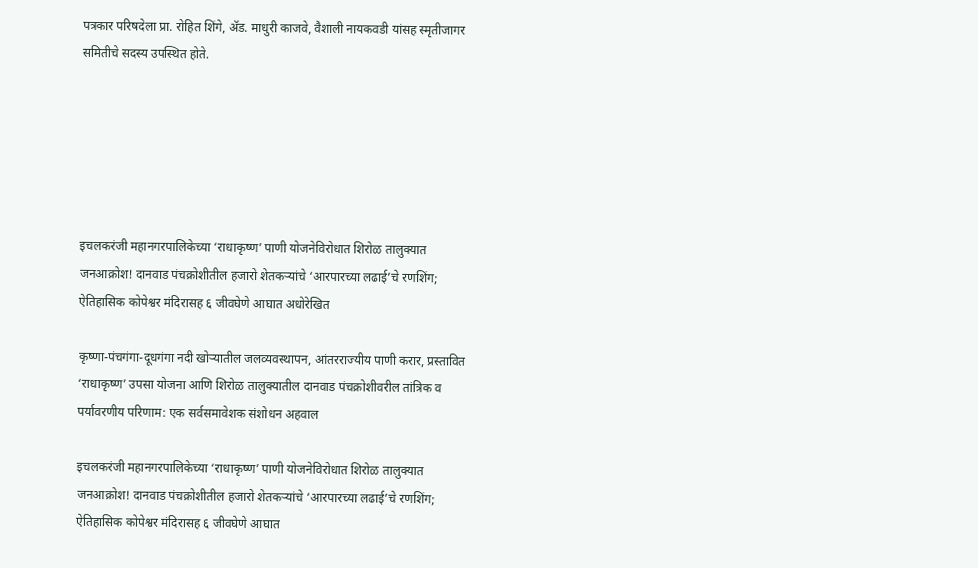पत्रकार परिषदेला प्रा. रोहित शिंगे, ॲड. माधुरी काजवे, वैशाली नायकवडी यांसह स्मृतीजागर समितीचे सदस्य उपस्थित होते.






इचलकरंजी महानगरपालिकेच्या ‘राधाकृष्ण’ पाणी योजनेविरोधात शिरोळ तालुक्यात जनआक्रोश! दानवाड पंचक्रोशीतील हजारो शेतकऱ्यांचे ‘आरपारच्या लढाई’चे रणशिंग; ऐतिहासिक कोपेश्वर मंदिरासह ६ जीवघेणे आघात अधोरेखित

कृष्णा-पंचगंगा-दूधगंगा नदी खोऱ्यातील जलव्यवस्थापन, आंतरराज्यीय पाणी करार, प्रस्तावित ‘राधाकृष्ण’ उपसा योजना आणि शिरोळ तालुक्यातील दानवाड पंचक्रोशीवरील तांत्रिक व पर्यावरणीय परिणाम: एक सर्वसमावेशक संशोधन अहवाल

इचलकरंजी महानगरपालिकेच्या ‘राधाकृष्ण’ पाणी योजनेविरोधात शिरोळ तालुक्यात जनआक्रोश! दानवाड पंचक्रोशीतील हजारो शेतकऱ्यांचे ‘आरपारच्या लढाई’चे रणशिंग; ऐतिहासिक कोपेश्वर मंदिरासह ६ जीवघेणे आघात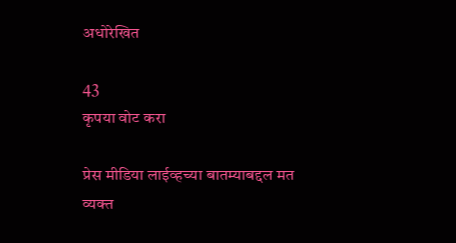अधोरेखित

43
कृपया वोट करा

प्रेस मीडिया लाईव्हच्या बातम्याबद्दल मत व्यक्त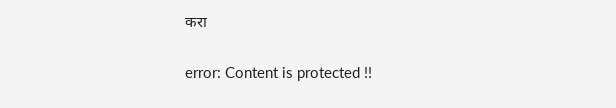करा

error: Content is protected !!